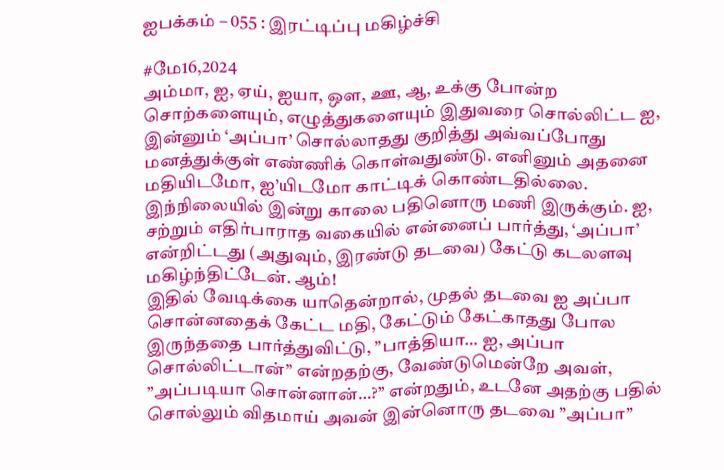ஐபக்கம் – 055 : இரட்டிப்பு மகிழ்ச்சி

#மே16,2024
அம்மா, ஐ, ஏய், ஐயா, ஒள, ஊ, ஆ, உக்கு போன்ற சொற்களையும், எழுத்துகளையும் இதுவரை சொல்லிட்ட ஐ, இன்னும் ‘அப்பா’ சொல்லாதது குறித்து அவ்வப்போது மனத்துக்குள் எண்ணிக் கொள்வதுண்டு. எனினும் அதனை மதியிடமோ, ஐ’யிடமோ காட்டிக் கொண்டதில்லை.
இந்நிலையில் இன்று காலை பதினொரு மணி இருக்கும். ஐ, சற்றும் எதிர்பாராத வகையில் என்னைப் பார்த்து, ‘அப்பா’ என்றிட்டது (அதுவும், இரண்டு தடவை) கேட்டு கடலளவு மகிழ்ந்திட்டேன். ஆம்!
இதில் வேடிக்கை யாதென்றால், முதல் தடவை ஐ அப்பா சொன்னதைக் கேட்ட மதி, கேட்டும் கேட்காதது போல இருந்ததை பார்த்துவிட்டு, ”பாத்தியா… ஐ, அப்பா சொல்லிட்டான்’’ என்றதற்கு, வேண்டுமென்றே அவள், ”அப்படியா சொன்னான்…?’’ என்றதும், உடனே அதற்கு பதில் சொல்லும் விதமாய் அவன் இன்னொரு தடவை ”அப்பா”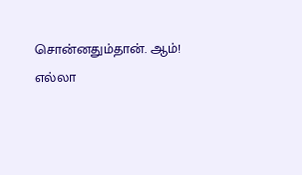சொன்னதும்தான். ஆம்!
எல்லா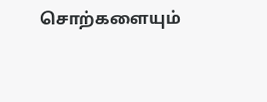சொற்களையும்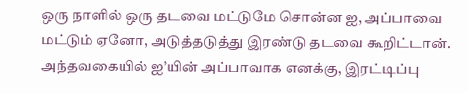ஒரு நாளில் ஒரு தடவை மட்டுமே சொன்ன ஐ, அப்பாவை மட்டும் ஏனோ, அடுத்தடுத்து இரண்டு தடவை கூறிட்டான்.
அந்தவகையில் ஐ’யின் அப்பாவாக எனக்கு, இரட்டிப்பு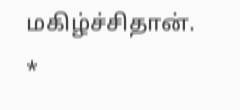மகிழ்ச்சிதான்.
*